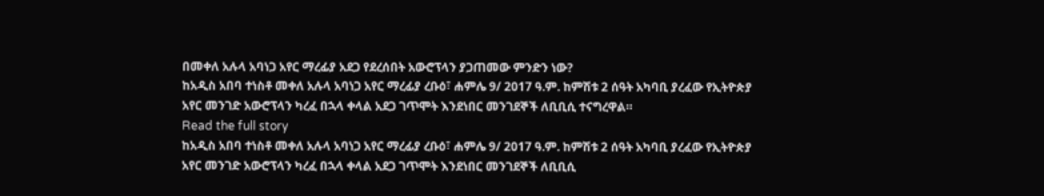በመቀለ አሉላ አባነጋ አየር ማረፊያ አደጋ የደረሰበት አውሮፕላን ያጋጠመው ምንድን ነው?
ከአዲስ አበባ ተነስቶ መቀለ አሉላ አባነጋ አየር ማረፊያ ረቡዕ፣ ሐምሌ 9/ 2017 ዓ.ም. ከምሽቱ 2 ሰዓት አካባቢ ያረፈው የኢትዮጵያ አየር መንገድ አውሮፕላን ካረፈ በኋላ ቀላል አደጋ ገጥሞት እንደነበር መንገደኞች ለቢቢሲ ተናግረዋል።
Read the full story
ከአዲስ አበባ ተነስቶ መቀለ አሉላ አባነጋ አየር ማረፊያ ረቡዕ፣ ሐምሌ 9/ 2017 ዓ.ም. ከምሽቱ 2 ሰዓት አካባቢ ያረፈው የኢትዮጵያ አየር መንገድ አውሮፕላን ካረፈ በኋላ ቀላል አደጋ ገጥሞት እንደነበር መንገደኞች ለቢቢሲ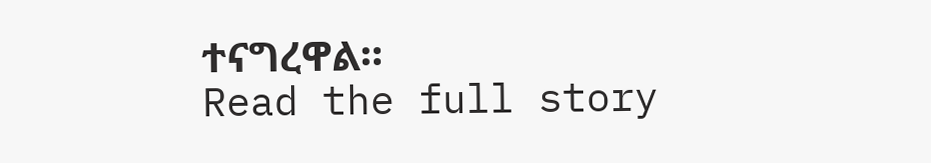ተናግረዋል።
Read the full story